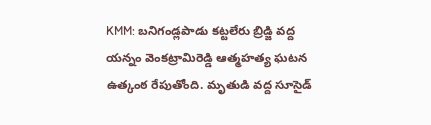KMM: బనిగండ్లపాడు కట్టలేరు బ్రిడ్జి వద్ద యన్నం వెంకట్రామిరెడ్డి ఆత్మహత్య ఘటన ఉత్కంఠ రేపుతోంది. మృతుడి వద్ద సూసైడ్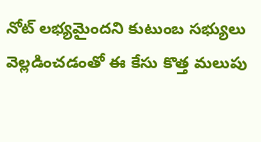నోట్ లభ్యమైందని కుటుంబ సభ్యులు వెల్లడించడంతో ఈ కేసు కొత్త మలుపు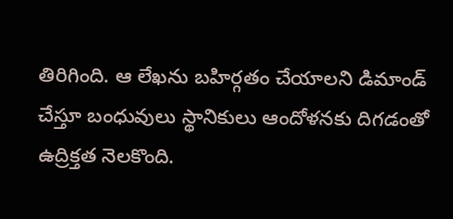తిరిగింది. ఆ లేఖను బహిర్గతం చేయాలని డిమాండ్ చేస్తూ బంధువులు స్థానికులు ఆందోళనకు దిగడంతో ఉద్రిక్తత నెలకొంది.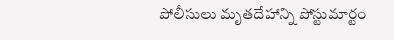పోలీసులు మృతదేహాన్ని పోస్టుమార్టం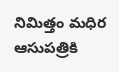నిమిత్తం మధిర ఆసుపత్రికి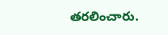తరలించారు.